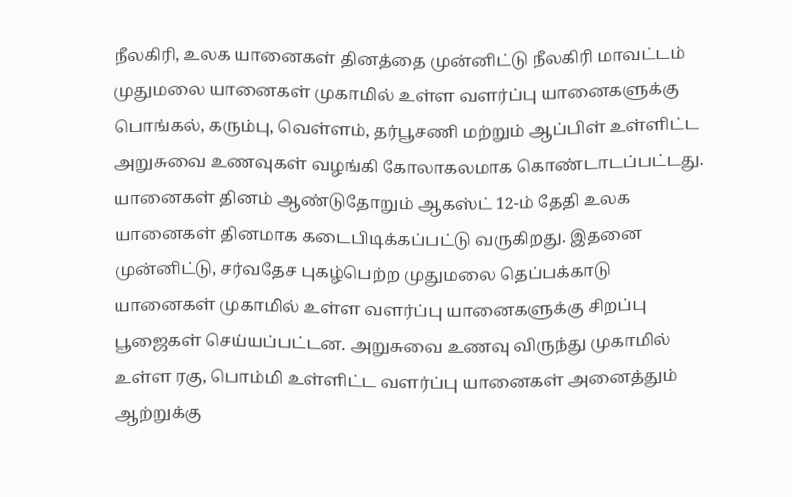நீலகிரி, உலக யானைகள் தினத்தை முன்னிட்டு நீலகிரி மாவட்டம் முதுமலை யானைகள் முகாமில் உள்ள வளர்ப்பு யானைகளுக்கு பொங்கல், கரும்பு, வெள்ளம், தர்பூசணி மற்றும் ஆப்பிள் உள்ளிட்ட அறுசுவை உணவுகள் வழங்கி கோலாகலமாக கொண்டாடப்பட்டது. யானைகள் தினம் ஆண்டுதோறும் ஆகஸ்ட் 12-ம் தேதி உலக யானைகள் தினமாக கடைபிடிக்கப்பட்டு வருகிறது. இதனை முன்னிட்டு, சர்வதேச புகழ்பெற்ற முதுமலை தெப்பக்காடு யானைகள் முகாமில் உள்ள வளர்ப்பு யானைகளுக்கு சிறப்பு பூஜைகள் செய்யப்பட்டன. அறுசுவை உணவு விருந்து முகாமில் உள்ள ரகு, பொம்மி உள்ளிட்ட வளர்ப்பு யானைகள் அனைத்தும் ஆற்றுக்கு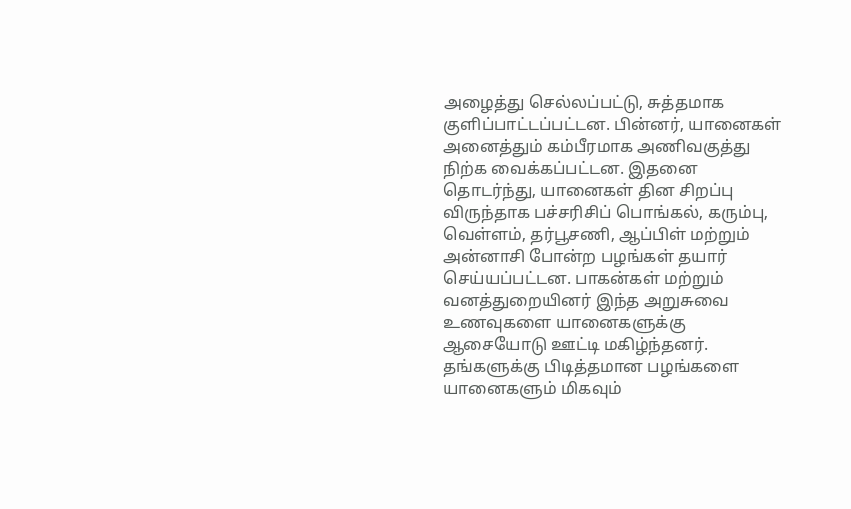அழைத்து செல்லப்பட்டு, சுத்தமாக குளிப்பாட்டப்பட்டன. பின்னர், யானைகள் அனைத்தும் கம்பீரமாக அணிவகுத்து நிற்க வைக்கப்பட்டன. இதனை தொடர்ந்து, யானைகள் தின சிறப்பு விருந்தாக பச்சரிசிப் பொங்கல், கரும்பு, வெள்ளம், தர்பூசணி, ஆப்பிள் மற்றும் அன்னாசி போன்ற பழங்கள் தயார் செய்யப்பட்டன. பாகன்கள் மற்றும் வனத்துறையினர் இந்த அறுசுவை உணவுகளை யானைகளுக்கு ஆசையோடு ஊட்டி மகிழ்ந்தனர். தங்களுக்கு பிடித்தமான பழங்களை யானைகளும் மிகவும்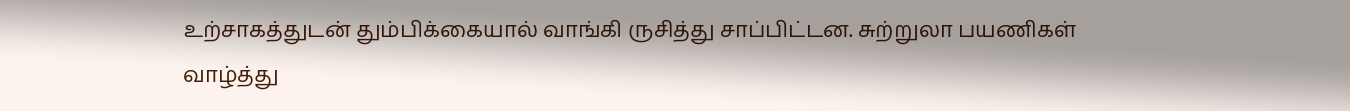உற்சாகத்துடன் தும்பிக்கையால் வாங்கி ருசித்து சாப்பிட்டன. சுற்றுலா பயணிகள் வாழ்த்து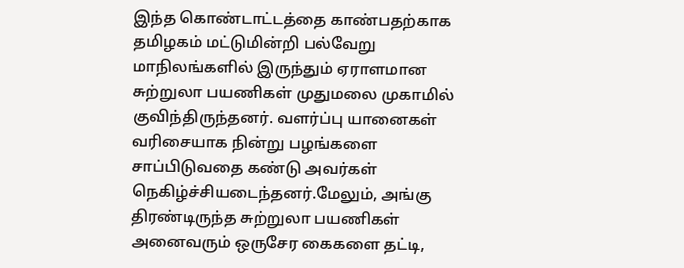இந்த கொண்டாட்டத்தை காண்பதற்காக தமிழகம் மட்டுமின்றி பல்வேறு மாநிலங்களில் இருந்தும் ஏராளமான சுற்றுலா பயணிகள் முதுமலை முகாமில் குவிந்திருந்தனர். வளர்ப்பு யானைகள் வரிசையாக நின்று பழங்களை சாப்பிடுவதை கண்டு அவர்கள் நெகிழ்ச்சியடைந்தனர்.மேலும், அங்கு திரண்டிருந்த சுற்றுலா பயணிகள் அனைவரும் ஒருசேர கைகளை தட்டி,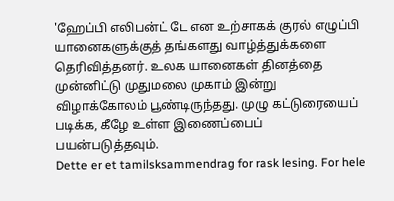'ஹேப்பி எலிபன்ட் டே என உற்சாகக் குரல் எழுப்பி யானைகளுக்குத் தங்களது வாழ்த்துக்களை தெரிவித்தனர். உலக யானைகள் தினத்தை முன்னிட்டு முதுமலை முகாம் இன்று விழாக்கோலம் பூண்டிருந்தது. முழு கட்டுரையைப் படிக்க, கீழே உள்ள இணைப்பைப் பயன்படுத்தவும்.
Dette er et tamilsksammendrag for rask lesing. For hele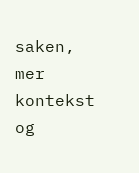saken, mer kontekst og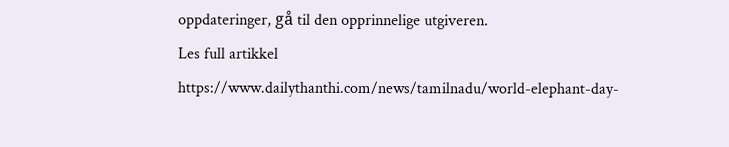oppdateringer, gå til den opprinnelige utgiveren.
Les full artikkel
https://www.dailythanthi.com/news/tamilnadu/world-elephant-day-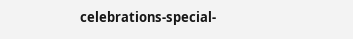celebrations-special-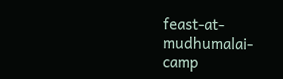feast-at-mudhumalai-camp